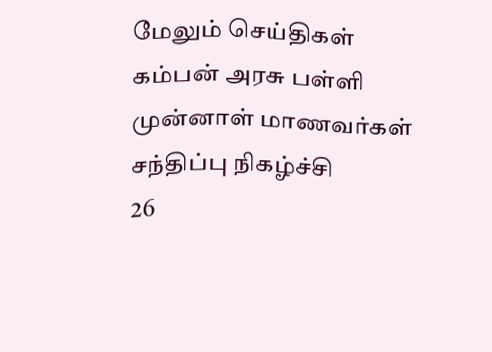மேலும் செய்திகள்
கம்பன் அரசு பள்ளி முன்னாள் மாணவர்கள் சந்திப்பு நிகழ்ச்சி
26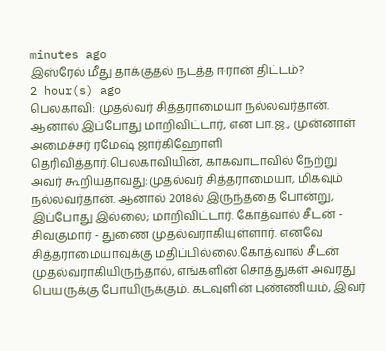minutes ago
இஸ்ரேல் மீது தாக்குதல் நடத்த ஈரான் திட்டம்?
2 hour(s) ago
பெலகாவி: முதல்வர் சித்தராமையா நல்லவர்தான். ஆனால் இப்போது மாறிவிட்டார், என பா.ஜ., முன்னாள் அமைச்சர் ரமேஷ் ஜார்கிஹோளி தெரிவித்தார்.பெலகாவியின், காகவாடாவில் நேற்று அவர் கூறியதாவது:முதல்வர் சித்தராமையா, மிகவும் நல்லவர்தான். ஆனால் 2018ல் இருந்ததை போன்று, இப்போது இல்லை; மாறிவிட்டார். கோத்வால் சீடன் - சிவகுமார் - துணை முதல்வராகியுள்ளார். எனவே சித்தராமையாவுக்கு மதிப்பில்லை.கோத்வால் சீடன் முதல்வராகியிருந்தால், எங்களின் சொத்துகள் அவரது பெயருக்கு போயிருக்கும். கடவுளின் புண்ணியம், இவர்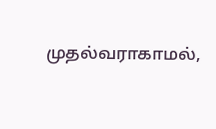முதல்வராகாமல்,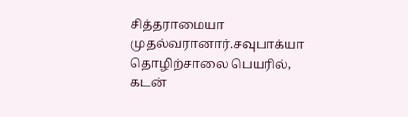சித்தராமையா முதல்வரானார்.சவுபாக்யா தொழிற்சாலை பெயரில், கடன்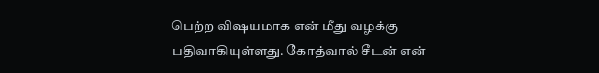பெற்ற விஷயமாக என் மீது வழக்கு பதிவாகியுள்ளது. கோத்வால் சீடன் என்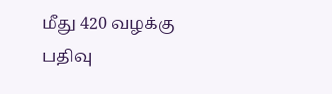மீது 420 வழக்கு பதிவு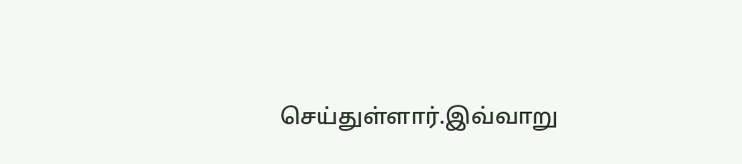செய்துள்ளார்.இவ்வாறு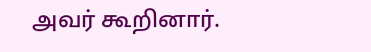அவர் கூறினார்.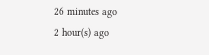26 minutes ago
2 hour(s) ago